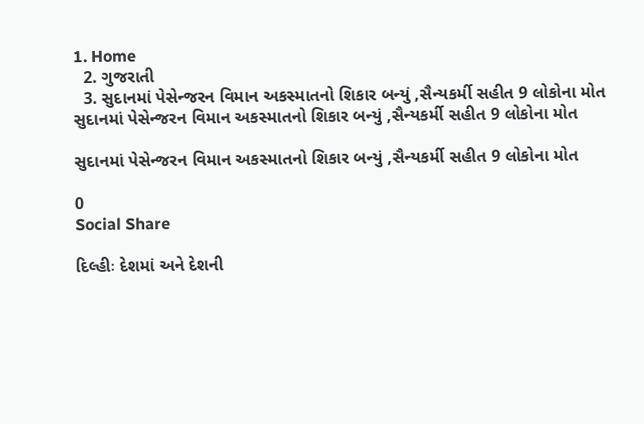1. Home
  2. ગુજરાતી
  3. સુદાનમાં પેસેન્જરન વિમાન અકસ્માતનો શિકાર બન્યું ,સૈન્યકર્મી સહીત 9 લોકોના મોત
સુદાનમાં પેસેન્જરન વિમાન અકસ્માતનો શિકાર બન્યું ,સૈન્યકર્મી સહીત 9 લોકોના મોત

સુદાનમાં પેસેન્જરન વિમાન અકસ્માતનો શિકાર બન્યું ,સૈન્યકર્મી સહીત 9 લોકોના મોત

0
Social Share

દિલ્હીઃ દેશમાં અને દેશની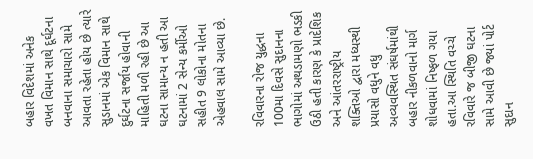બહાર વિદેશમાં અનેક વખત વિમાન સાથે દૂર્ઘટના  બનવાના સમાચારો સામે આવતા રહેતા હોય છે ત્યારે સુડાનમાં એક વિમાન સાથે દુર્ઘટના સર્જાય હોવાની માહિતી મળી રહી છે આ ઘટના સામાન્ય ન હતી આ ઘટનામાં 2 સેન્ય કર્મીઓ સહીત 9 લોકોના મોતના એહવાલ સામે આવ્યા છે.

રવિવારના રોજ યુદ્ધના 100મા દિવસે સુદાનના ભાગોમાં અથડામણો ભડકી ઉઠી હતી કારણ કે પ્રાદેશિક અને આંતરરાષ્ટ્રીય શક્તિઓ દ્વારા મધ્યસ્થી પ્રયાસો વધુને વધુ અવ્યવસ્થિત સંઘર્ષમાંથી બહાર નીકળવાનો માર્ગ શોધવામાં નિષ્ફળ ગયા હતા.આ સ્થિતિ વચ્ચે રવિવારે જ બીજી ઘટના સામે આવી છે જ્યાં પોર્ટ સુદાન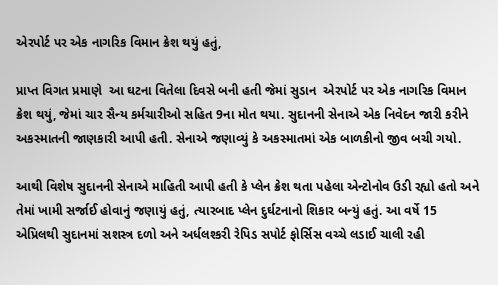એરપોર્ટ પર એક નાગરિક વિમાન ક્રેશ થયું હતું,

પ્રાપ્ત વિગત પ્રમાણે  આ ઘટના વિતેલા દિવસે બની હતી જેમાં સુડાન  એરપોર્ટ પર એક નાગરિક વિમાન ક્રેશ થયું, જેમાં ચાર સૈન્ય કર્મચારીઓ સહિત 9ના મોત થયા. સુદાનની સેનાએ એક નિવેદન જારી કરીને અકસ્માતની જાણકારી આપી હતી. સેનાએ જણાવ્યું કે અકસ્માતમાં એક બાળકીનો જીવ બચી ગયો.

આથી વિશેષ સુદાનની સેનાએ માહિતી આપી હતી કે પ્લેન ક્રેશ થતા પહેલા એન્ટોનોવ ઉડી રહ્યો હતો અને તેમાં ખામી સર્જાઈ હોવાનું જણાયું હતું, ત્યારબાદ પ્લેન દુર્ઘટનાનો શિકાર બન્યું હતું. આ વર્ષે 15 એપ્રિલથી સુદાનમાં સશસ્ત્ર દળો અને અર્ધલશ્કરી રેપિડ સપોર્ટ ફોર્સિસ વચ્ચે લડાઈ ચાલી રહી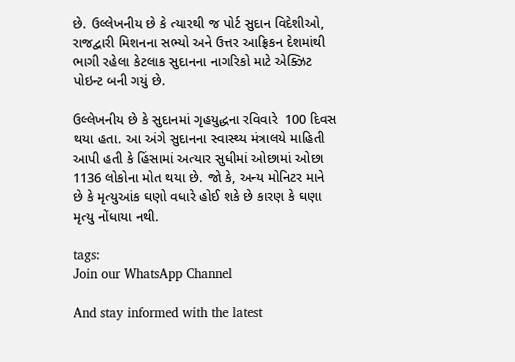છે. ઉલ્લેખનીય છે કે ત્યારથી જ પોર્ટ સુદાન વિદેશીઓ, રાજદ્વારી મિશનના સભ્યો અને ઉત્તર આફ્રિકન દેશમાંથી ભાગી રહેલા કેટલાક સુદાનના નાગરિકો માટે એક્ઝિટ પોઇન્ટ બની ગયું છે.

ઉલ્લેખનીય છે કે સુદાનમાં ગૃહયુદ્ધના રવિવારે  100 દિવસ થયા હતા. આ અંગે સુદાનના સ્વાસ્થ્ય મંત્રાલયે માહિતી આપી હતી કે હિંસામાં અત્યાર સુધીમાં ઓછામાં ઓછા 1136 લોકોના મોત થયા છે. જો કે, અન્ય મોનિટર માને છે કે મૃત્યુઆંક ઘણો વધારે હોઈ શકે છે કારણ કે ઘણા મૃત્યુ નોંધાયા નથી.

tags:
Join our WhatsApp Channel

And stay informed with the latest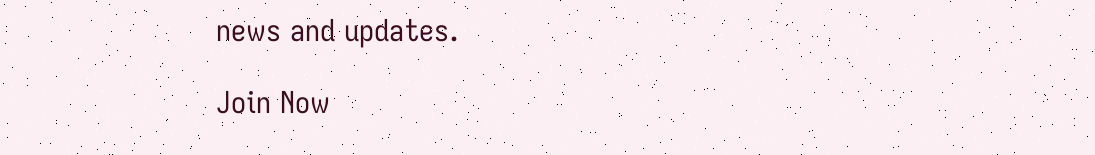news and updates.

Join Now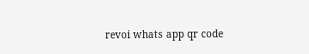revoi whats app qr code